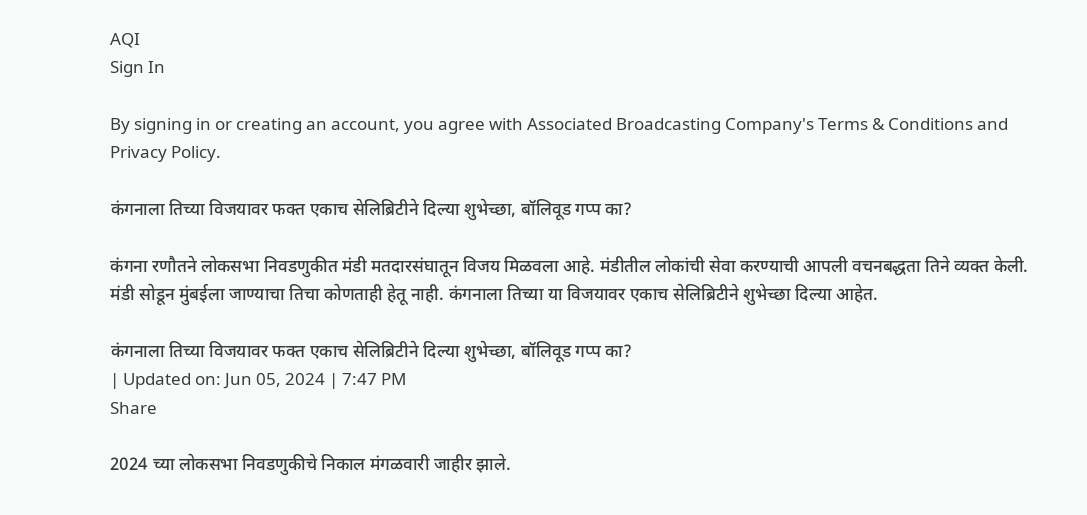AQI
Sign In

By signing in or creating an account, you agree with Associated Broadcasting Company's Terms & Conditions and Privacy Policy.

कंगनाला तिच्या विजयावर फक्त एकाच सेलिब्रिटीने दिल्या शुभेच्छा, बॉलिवूड गप्प का?

कंगना रणौतने लोकसभा निवडणुकीत मंडी मतदारसंघातून विजय मिळवला आहे. मंडीतील लोकांची सेवा करण्याची आपली वचनबद्धता तिने व्यक्त केली. मंडी सोडून मुंबईला जाण्याचा तिचा कोणताही हेतू नाही. कंगनाला तिच्या या विजयावर एकाच सेलिब्रिटीने शुभेच्छा दिल्या आहेत.

कंगनाला तिच्या विजयावर फक्त एकाच सेलिब्रिटीने दिल्या शुभेच्छा, बॉलिवूड गप्प का?
| Updated on: Jun 05, 2024 | 7:47 PM
Share

2024 च्या लोकसभा निवडणुकीचे निकाल मंगळवारी जाहीर झाले.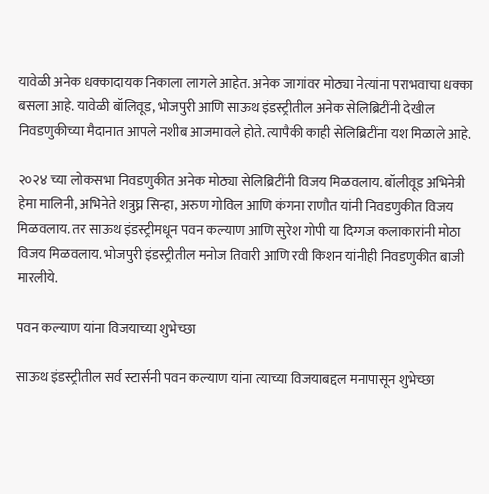यावेळी अनेक धक्कादायक निकाला लागले आहेत. अनेक जागांवर मोठ्या नेत्यांना पराभवाचा धक्का बसला आहे. यावेळी बॉलिवूड, भोजपुरी आणि साऊथ इंडस्ट्रीतील अनेक सेलिब्रिटींनी देखील निवडणुकीच्या मैदानात आपले नशीब आजमावले होते. त्यापैकी काही सेलिब्रिटींना यश मिळाले आहे.

२०२४ च्या लोकसभा निवडणुकीत अनेक मोठ्या सेलिब्रिटींनी विजय मिळवलाय. बॉलीवूड अभिनेत्री हेमा मालिनी, अभिनेते शत्रुघ्न सिन्हा, अरुण गोविल आणि कंगना राणौत यांनी निवडणुकीत विजय मिळवलाय. तर साऊथ इंडस्ट्रीमधून पवन कल्याण आणि सुरेश गोपी या दिग्गज कलाकारांनी मोठा विजय मिळवलाय. भोजपुरी इंडस्ट्रीतील मनोज तिवारी आणि रवी किशन यांनीही निवडणुकीत बाजी मारलीये.

पवन कल्याण यांना विजयाच्या शुभेच्छा

साऊथ इंडस्ट्रीतील सर्व स्टार्सनी पवन कल्याण यांना त्याच्या विजयाबद्दल मनापासून शुभेच्छा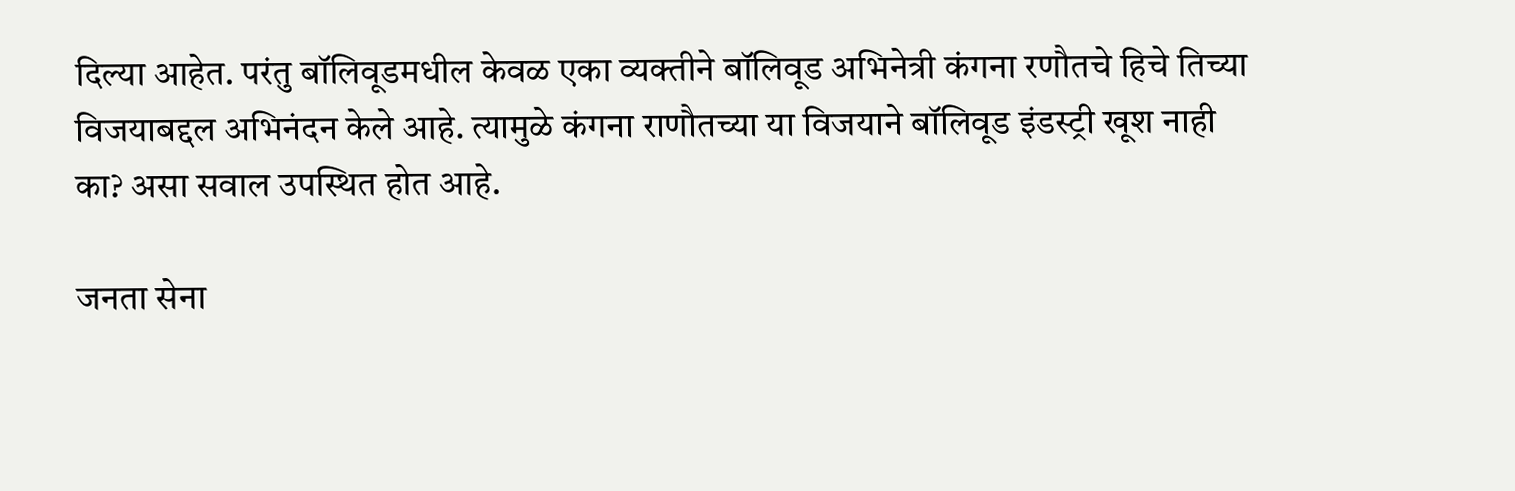दिल्या आहेत. परंतु बॉलिवूडमधील केवळ एका व्यक्तीने बॉलिवूड अभिनेत्री कंगना रणौतचे हिचे तिच्या विजयाबद्दल अभिनंदन केले आहे. त्यामुळे कंगना राणौतच्या या विजयाने बॉलिवूड इंडस्ट्री खूश नाही का? असा सवाल उपस्थित होत आहे.

जनता सेना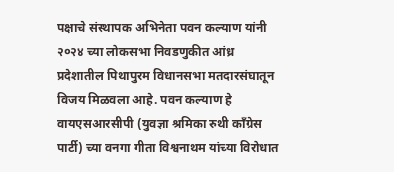पक्षाचे संस्थापक अभिनेता पवन कल्याण यांनी २०२४ च्या लोकसभा निवडणुकीत आंध्र प्रदेशातील पिथापुरम विधानसभा मतदारसंघातून विजय मिळवला आहे. पवन कल्याण हे वायएसआरसीपी (युवज्ञा श्रमिका रुथी काँग्रेस पार्टी) च्या वनगा गीता विश्वनाथम यांच्या विरोधात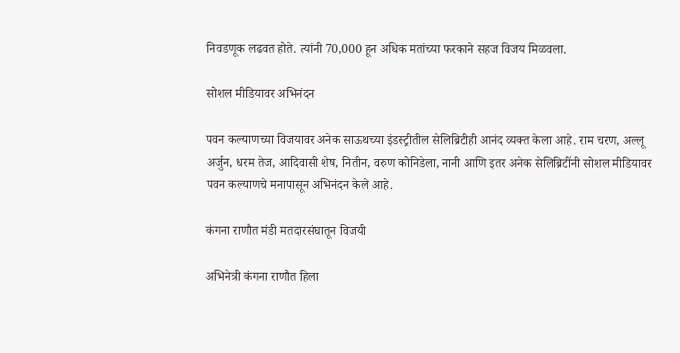निवडणूक लढवत होते. त्यांनी 70,000 हून अधिक मतांच्या फरकाने सहज विजय मिळवला.

सोशल मीडियावर अभिनंदन

पवन कल्याणच्या विजयावर अनेक साऊथच्या इंडस्ट्रीतील सेलिब्रिटीही आनंद व्यक्त केला आहे. राम चरण, अल्लू अर्जुन, धरम तेज, आदिवासी शेष, नितीन, वरुण कोनिडेला, नानी आणि इतर अनेक सेलिब्रिटींनी सोशल मीडियावर पवन कल्याणचे मनापासून अभिनंदन केले आहे.

कंगना राणौत मंडी मतदारसंघातून विजयी

अभिनेत्री कंगना राणौत हिला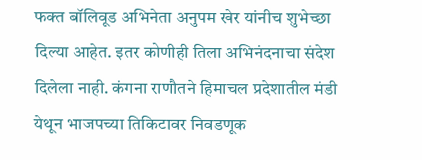फक्त बॉलिवूड अभिनेता अनुपम खेर यांनीच शुभेच्छा दिल्या आहेत. इतर कोणीही तिला अभिनंदनाचा संदेश दिलेला नाही. कंगना राणौतने हिमाचल प्रदेशातील मंडी येथून भाजपच्या तिकिटावर निवडणूक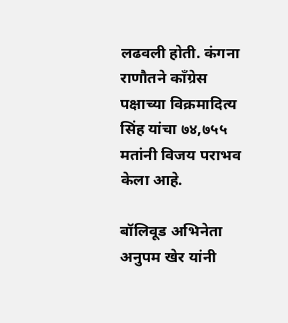लढवली होती. कंगना राणौतने काँग्रेस पक्षाच्या विक्रमादित्य सिंह यांचा ७४,७५५ मतांनी विजय पराभव केला आहे.

बॉलिवूड अभिनेता अनुपम खेर यांनी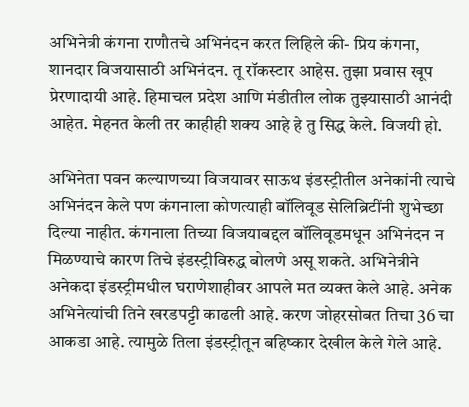अभिनेत्री कंगना राणौतचे अभिनंदन करत लिहिले की- प्रिय कंगना, शानदार विजयासाठी अभिनंदन. तू रॉकस्टार आहेस. तुझा प्रवास खूप प्रेरणादायी आहे. हिमाचल प्रदेश आणि मंडीतील लोक तुझ्यासाठी आनंदी आहेत. मेहनत केली तर काहीही शक्य आहे हे तु सिद्ध केले. विजयी हो.

अभिनेता पवन कल्याणच्या विजयावर साऊथ इंडस्ट्रीतील अनेकांनी त्याचे अभिनंदन केले पण कंगनाला कोणत्याही बॉलिवूड सेलिब्रिटींनी शुभेच्छा दिल्या नाहीत. कंगनाला तिच्या विजयाबद्दल बॉलिवूडमधून अभिनंदन न मिळण्याचे कारण तिचे इंडस्ट्रीविरुद्ध बोलणे असू शकते. अभिनेत्रीने अनेकदा इंडस्ट्रीमधील घराणेशाहीवर आपले मत व्यक्त केले आहे. अनेक अभिनेत्यांची तिने खरडपट्टी काढली आहे. करण जोहरसोबत तिचा 36 चा आकडा आहे. त्यामुळे तिला इंडस्ट्रीतून बहिष्कार देखील केले गेले आहे.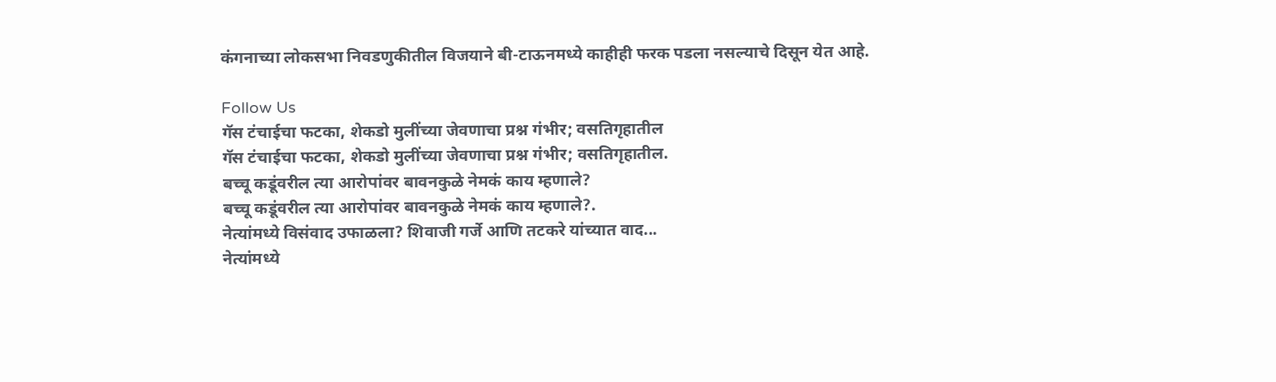कंगनाच्या लोकसभा निवडणुकीतील विजयाने बी-टाऊनमध्ये काहीही फरक पडला नसल्याचे दिसून येत आहे.

Follow Us
गॅस टंचाईचा फटका, शेकडो मुलींच्या जेवणाचा प्रश्न गंभीर; वसतिगृहातील
गॅस टंचाईचा फटका, शेकडो मुलींच्या जेवणाचा प्रश्न गंभीर; वसतिगृहातील.
बच्चू कडूंवरील त्या आरोपांवर बावनकुळे नेमकं काय म्हणाले?
बच्चू कडूंवरील त्या आरोपांवर बावनकुळे नेमकं काय म्हणाले?.
नेत्यांमध्ये विसंवाद उफाळला? शिवाजी गर्जे आणि तटकरे यांच्यात वाद...
नेत्यांमध्ये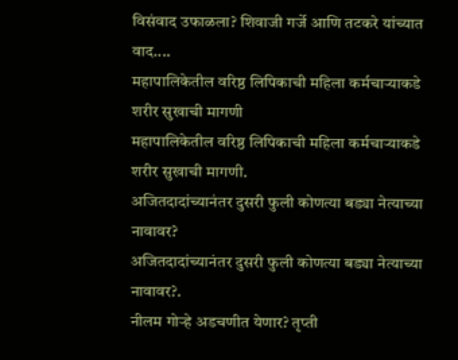विसंवाद उफाळला? शिवाजी गर्जे आणि तटकरे यांच्यात वाद....
महापालिकेतील वरिष्ठ लिपिकाची महिला कर्मचाऱ्याकडे शरीर सुखाची मागणी
महापालिकेतील वरिष्ठ लिपिकाची महिला कर्मचाऱ्याकडे शरीर सुखाची मागणी.
अजितदादांच्यानंतर दुसरी फुली कोणत्या बड्या नेत्याच्या नावावर?
अजितदादांच्यानंतर दुसरी फुली कोणत्या बड्या नेत्याच्या नावावर?.
नीलम गोऱ्हे अडचणीत येणार? तृप्ती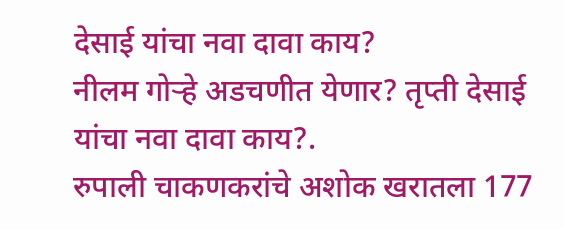देसाई यांचा नवा दावा काय?
नीलम गोऱ्हे अडचणीत येणार? तृप्ती देसाई यांचा नवा दावा काय?.
रुपाली चाकणकरांचे अशोक खरातला 177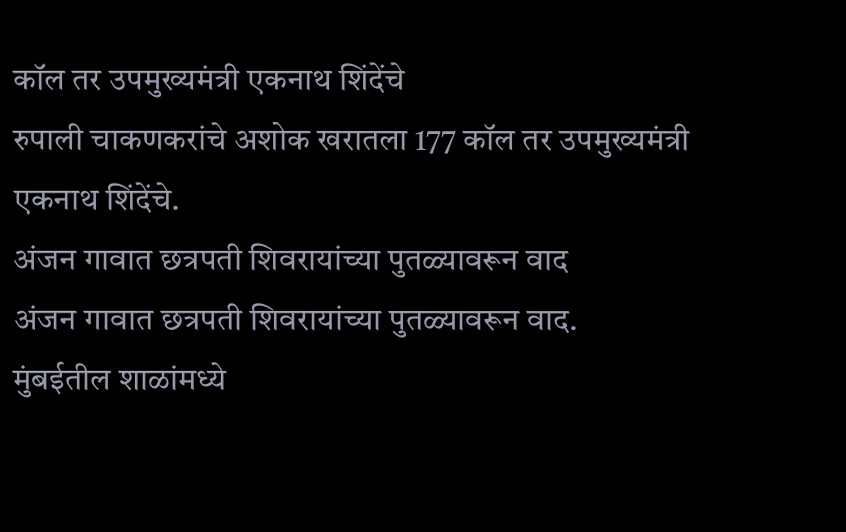कॉल तर उपमुख्यमंत्री एकनाथ शिंदेंचे
रुपाली चाकणकरांचे अशोक खरातला 177 कॉल तर उपमुख्यमंत्री एकनाथ शिंदेंचे.
अंजन गावात छत्रपती शिवरायांच्या पुतळ्यावरून वाद
अंजन गावात छत्रपती शिवरायांच्या पुतळ्यावरून वाद.
मुंबईतील शाळांमध्ये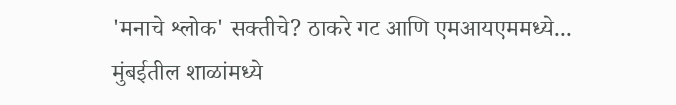'मनाचे श्लोक' सक्तीचे? ठाकरे गट आणि एमआयएममध्ये...
मुंबईतील शाळांमध्ये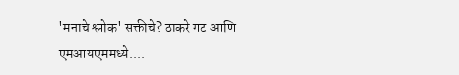'मनाचे श्लोक' सक्तीचे? ठाकरे गट आणि एमआयएममध्ये....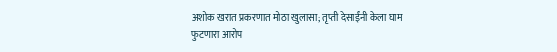अशोक खरात प्रकरणात मोठा खुलासा; तृप्ती देसाईंनी केला घाम फुटणारा आरोप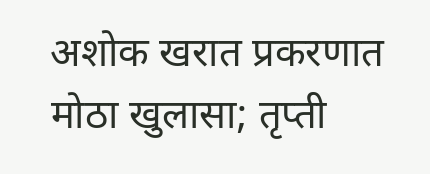अशोक खरात प्रकरणात मोठा खुलासा; तृप्ती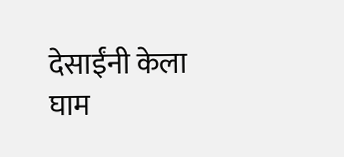देसाईंनी केला घाम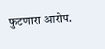फुटणारा आरोप.